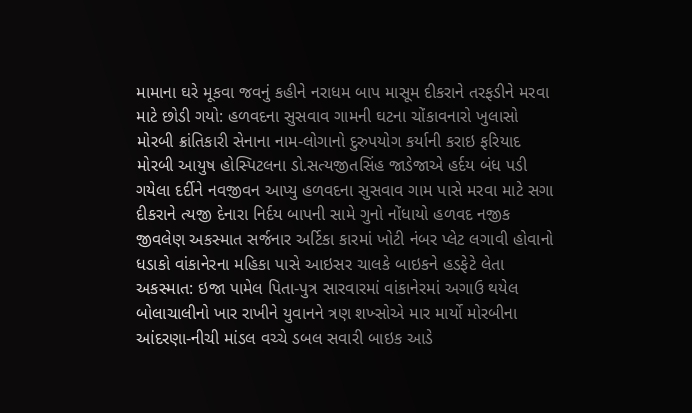મામાના ઘરે મૂકવા જવનું કહીને નરાધમ બાપ માસૂમ દીકરાને તરફડીને મરવા માટે છોડી ગયો: હળવદના સુસવાવ ગામની ઘટના ચોંકાવનારો ખુલાસો મોરબી ક્રાંતિકારી સેનાના નામ-લોગાનો દુરુપયોગ કર્યાની કરાઇ ફરિયાદ મોરબી આયુષ હોસ્પિટલના ડો.સત્યજીતસિંહ જાડેજાએ હર્દય બંધ પડી ગયેલા દર્દીને નવજીવન આપ્યુ હળવદના સુસવાવ ગામ પાસે મરવા માટે સગા દીકરાને ત્યજી દેનારા નિર્દય બાપની સામે ગુનો નોંધાયો હળવદ નજીક જીવલેણ અકસ્માત સર્જનાર અર્ટિકા કારમાં ખોટી નંબર પ્લેટ લગાવી હોવાનો ધડાકો વાંકાનેરના મહિકા પાસે આઇસર ચાલકે બાઇકને હડફેટે લેતા અકસ્માત: ઇજા પામેલ પિતા-પુત્ર સારવારમાં વાંકાનેરમાં અગાઉ થયેલ બોલાચાલીનો ખાર રાખીને યુવાનને ત્રણ શખ્સોએ માર માર્યો મોરબીના આંદરણા-નીચી માંડલ વચ્ચે ડબલ સવારી બાઇક આડે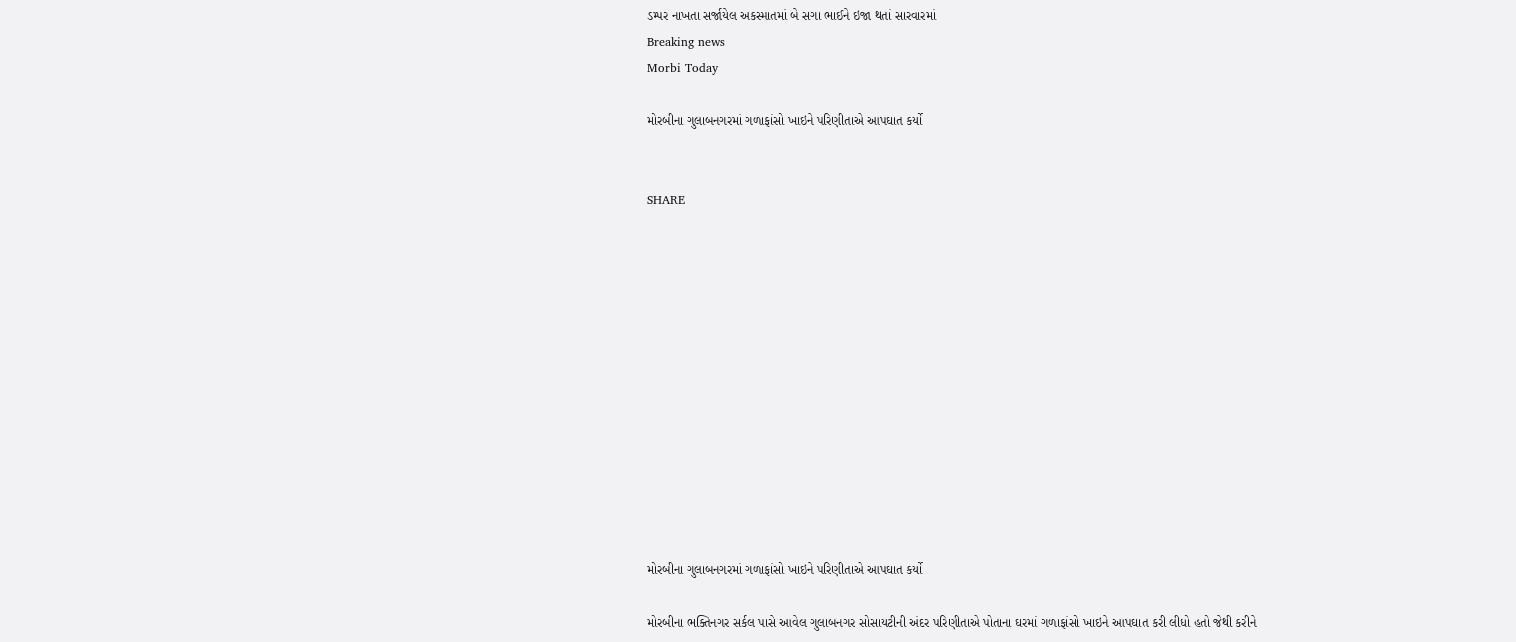ડમ્પર નાખતા સર્જાયેલ અકસ્માતમાં બે સગા ભાઈને ઇજા થતાં સારવારમાં
Breaking news
Morbi Today

મોરબીના ગુલાબનગરમાં ગળાફાંસો ખાઇને પરિણીતાએ આપઘાત કર્યો


SHARE













મોરબીના ગુલાબનગરમાં ગળાફાંસો ખાઇને પરિણીતાએ આપઘાત કર્યો

મોરબીના ભક્તિનગર સર્કલ પાસે આવેલ ગુલાબનગર સોસાયટીની અંદર પરિણીતાએ પોતાના ઘરમાં ગળાફાંસો ખાઇને આપઘાત કરી લીધો હતો જેથી કરીને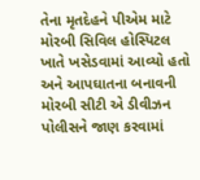તેના મૃતદેહને પીએમ માટે મોરબી સિવિલ હોસ્પિટલ ખાતે ખસેડવામાં આવ્યો હતો અને આપઘાતના બનાવની મોરબી સીટી એ ડીવીઝન પોલીસને જાણ કરવામાં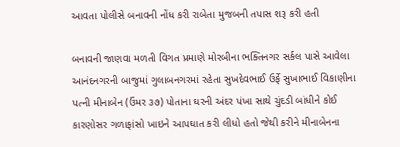આવતા પોલીસે બનાવની નોંધ કરી રાબેતા મુજબની તપાસ શરૂ કરી હતી

બનાવની જાણવા મળતી વિગત પ્રમાણે મોરબીના ભક્તિનગર સર્કલ પાસે આવેલા આનંદનગરની બાજુમાં ગુલાબનગરમાં રહેતા સુખદેવભાઈ ઉર્ફે સુખાભાઈ વિકાણીના પત્ની મીનાબેન (ઉંમર ૩૭) પોતાના ઘરની અંદર પંખા સાથે ચુંદડી બાંધીને કોઈ કારણોસર ગળાફાંસો ખાઇને આપઘાત કરી લીધો હતો જેથી કરીને મીનાબેનના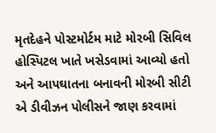મૃતદેહને પોસ્ટમોર્ટમ માટે મોરબી સિવિલ હોસ્પિટલ ખાતે ખસેડવામાં આવ્યો હતો અને આપઘાતના બનાવની મોરબી સીટી એ ડીવીઝન પોલીસને જાણ કરવામાં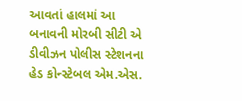આવતાં હાલમાં આ બનાવની મોરબી સીટી એ ડીવીઝન પોલીસ સ્ટેશનના હેડ કોન્સ્ટેબલ એમ.એસ.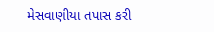મેસવાણીયા તપાસ કરી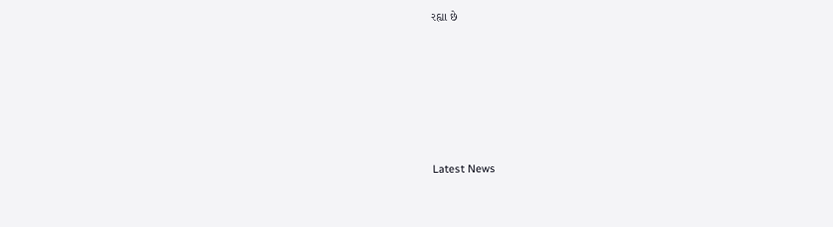રહ્યા છે






Latest News